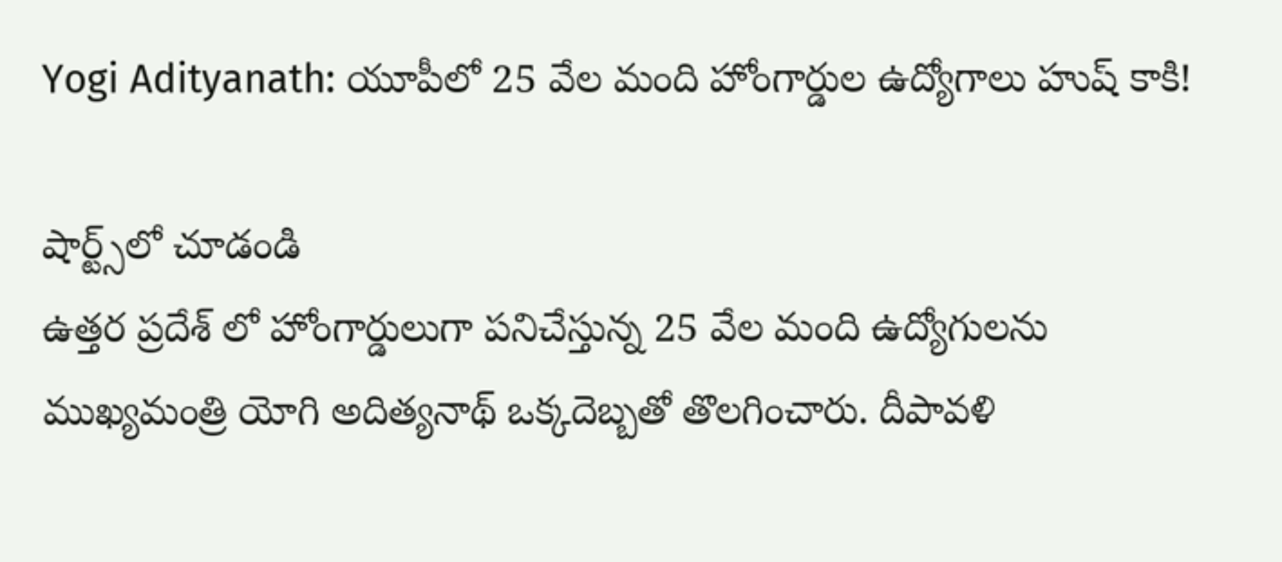Yogi Adityanath: యూపీలో 25 వేల మంది హోంగార్డుల ఉద్యోగాలు హుష్ కాకి!

షార్ట్స్‌లో చూడండి
ఉత్తర ప్రదేశ్ లో హోంగార్డులుగా పనిచేస్తున్న 25 వేల మంది ఉద్యోగులను ముఖ్యమంత్రి యోగి అదిత్యనాథ్ ఒక్కదెబ్బతో తొలగించారు. దీపావళి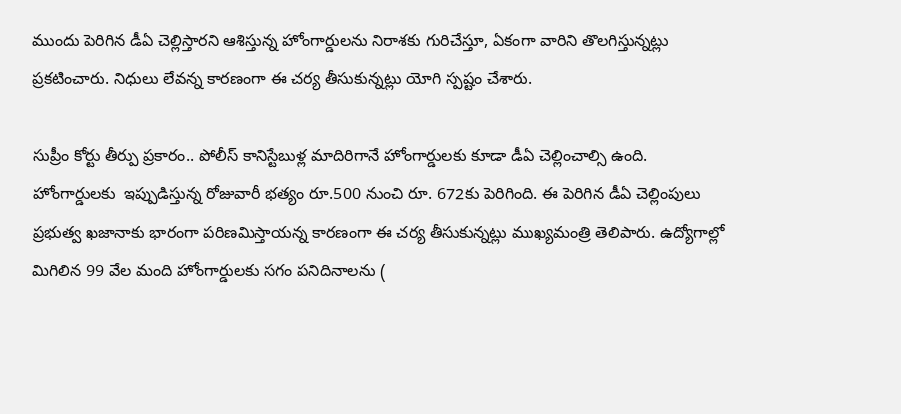ముందు పెరిగిన డీఏ చెల్లిస్తారని ఆశిస్తున్న హోంగార్డులను నిరాశకు గురిచేస్తూ, ఏకంగా వారిని తొలగిస్తున్నట్లు ప్రకటించారు. నిధులు లేవన్న కారణంగా ఈ చర్య తీసుకున్నట్లు యోగి స్పష్టం చేశారు.

సుప్రీం కోర్టు తీర్పు ప్రకారం.. పోలీస్ కానిస్టేబుళ్ల మాదిరిగానే హోంగార్డులకు కూడా డీఏ చెల్లించాల్సి ఉంది.  హోంగార్డులకు  ఇప్పుడిస్తున్న రోజువారీ భత్యం రూ.500 నుంచి రూ. 672కు పెరిగింది. ఈ పెరిగిన డీఏ చెల్లింపులు ప్రభుత్వ ఖజానాకు భారంగా పరిణమిస్తాయన్న కారణంగా ఈ చర్య తీసుకున్నట్లు ముఖ్యమంత్రి తెలిపారు. ఉద్యోగాల్లో మిగిలిన 99 వేల మంది హోంగార్డులకు సగం పనిదినాలను (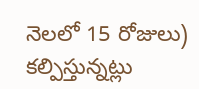నెలలో 15 రోజులు) కల్పిస్తున్నట్లు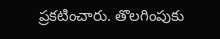ప్రకటించారు. తొలగింపుకు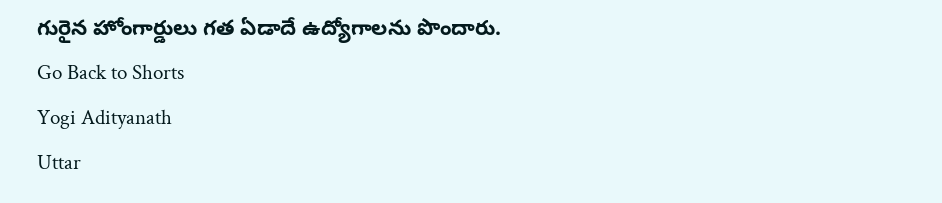గురైన హోంగార్డులు గత ఏడాదే ఉద్యోగాలను పొందారు.
Go Back to Shorts
Yogi Adityanath
Uttar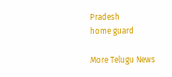Pradesh
home guard

More Telugu News